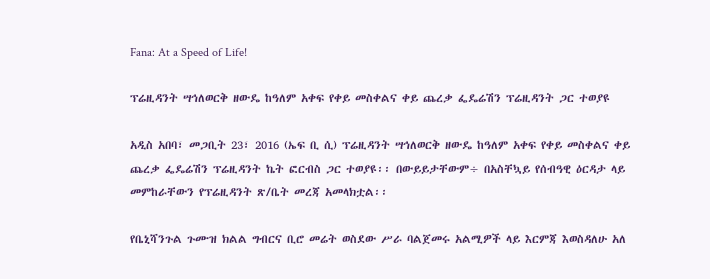Fana: At a Speed of Life!

ፕሬዚዳንት ሣኅለወርቅ ዘውዴ ከዓለም አቀፍ የቀይ መስቀልና ቀይ ጨረቃ ፌዴሬሽን ፕሬዚዳንት ጋር ተወያዩ

አዲስ አበባ፣ መጋቢት 23፣ 2016 (ኤፍ ቢ ሲ) ፕሬዚዳንት ሣኅለወርቅ ዘውዴ ከዓለም አቀፍ የቀይ መስቀልና ቀይ ጨረቃ ፌዴሬሽን ፕሬዚዳንት ኬት ፎርብስ ጋር ተወያዩ፡፡ በውይይታቸውም÷ በአስቸኳይ የሰብዓዊ ዕርዳታ ላይ መምከራቸውን የፕሬዚዳንት ጽ/ቤት መረጃ አመላክቷል፡፡

የቤኒሻንጉል ጉሙዝ ክልል ግብርና ቢሮ መሬት ወስደው ሥራ ባልጀመሩ አልሚዎች ላይ እርምጃ እወስዳለሁ አለ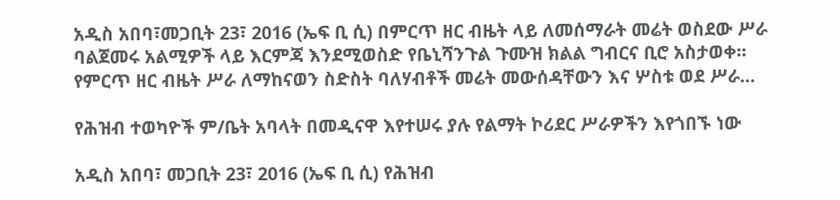አዲስ አበባ፣መጋቢት 23፣ 2016 (ኤፍ ቢ ሲ) በምርጥ ዘር ብዜት ላይ ለመሰማራት መሬት ወስደው ሥራ ባልጀመሩ አልሚዎች ላይ እርምጃ እንደሚወስድ የቤኒሻንጉል ጉሙዝ ክልል ግብርና ቢሮ አስታወቀ፡፡ የምርጥ ዘር ብዜት ሥራ ለማከናወን ስድስት ባለሃብቶች መሬት መውሰዳቸውን እና ሦስቱ ወደ ሥራ…

የሕዝብ ተወካዮች ም/ቤት አባላት በመዲናዋ እየተሠሩ ያሉ የልማት ኮሪደር ሥራዎችን እየጎበኙ ነው

አዲስ አበባ፣ መጋቢት 23፣ 2016 (ኤፍ ቢ ሲ) የሕዝብ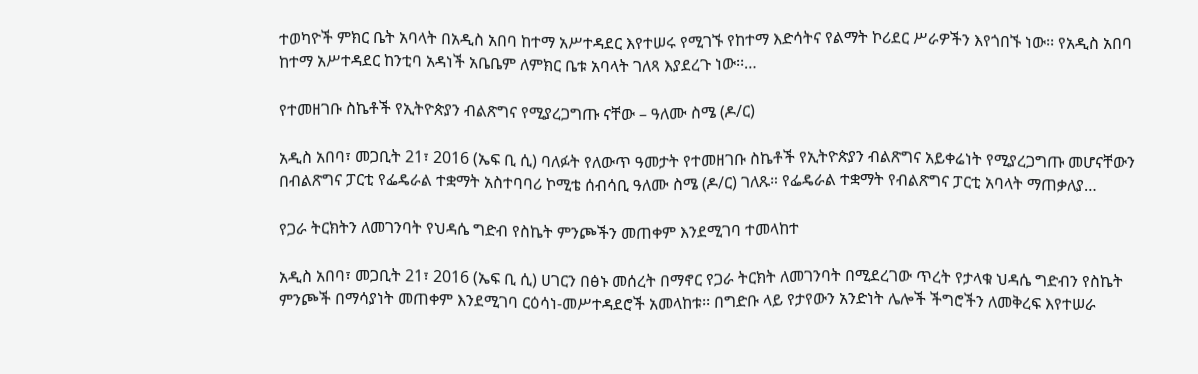ተወካዮች ምክር ቤት አባላት በአዲስ አበባ ከተማ አሥተዳደር እየተሠሩ የሚገኙ የከተማ እድሳትና የልማት ኮሪደር ሥራዎችን እየጎበኙ ነው፡፡ የአዲስ አበባ ከተማ አሥተዳደር ከንቲባ አዳነች አቤቤም ለምክር ቤቱ አባላት ገለጻ እያደረጉ ነው፡፡…

የተመዘገቡ ስኬቶች የኢትዮጵያን ብልጽግና የሚያረጋግጡ ናቸው – ዓለሙ ስሜ (ዶ/ር)

አዲስ አበባ፣ መጋቢት 21፣ 2016 (ኤፍ ቢ ሲ) ባለፉት የለውጥ ዓመታት የተመዘገቡ ስኬቶች የኢትዮጵያን ብልጽግና አይቀሬነት የሚያረጋግጡ መሆናቸውን በብልጽግና ፓርቲ የፌዴራል ተቋማት አስተባባሪ ኮሚቴ ሰብሳቢ ዓለሙ ስሜ (ዶ/ር) ገለጹ። የፌዴራል ተቋማት የብልጽግና ፓርቲ አባላት ማጠቃለያ…

የጋራ ትርክትን ለመገንባት የህዳሴ ግድብ የስኬት ምንጮችን መጠቀም እንደሚገባ ተመላከተ

አዲስ አበባ፣ መጋቢት 21፣ 2016 (ኤፍ ቢ ሲ) ሀገርን በፅኑ መሰረት በማኖር የጋራ ትርክት ለመገንባት በሚደረገው ጥረት የታላቁ ህዳሴ ግድብን የስኬት ምንጮች በማሳያነት መጠቀም እንደሚገባ ርዕሳነ-መሥተዳደሮች አመላከቱ፡፡ በግድቡ ላይ የታየውን አንድነት ሌሎች ችግሮችን ለመቅረፍ እየተሠራ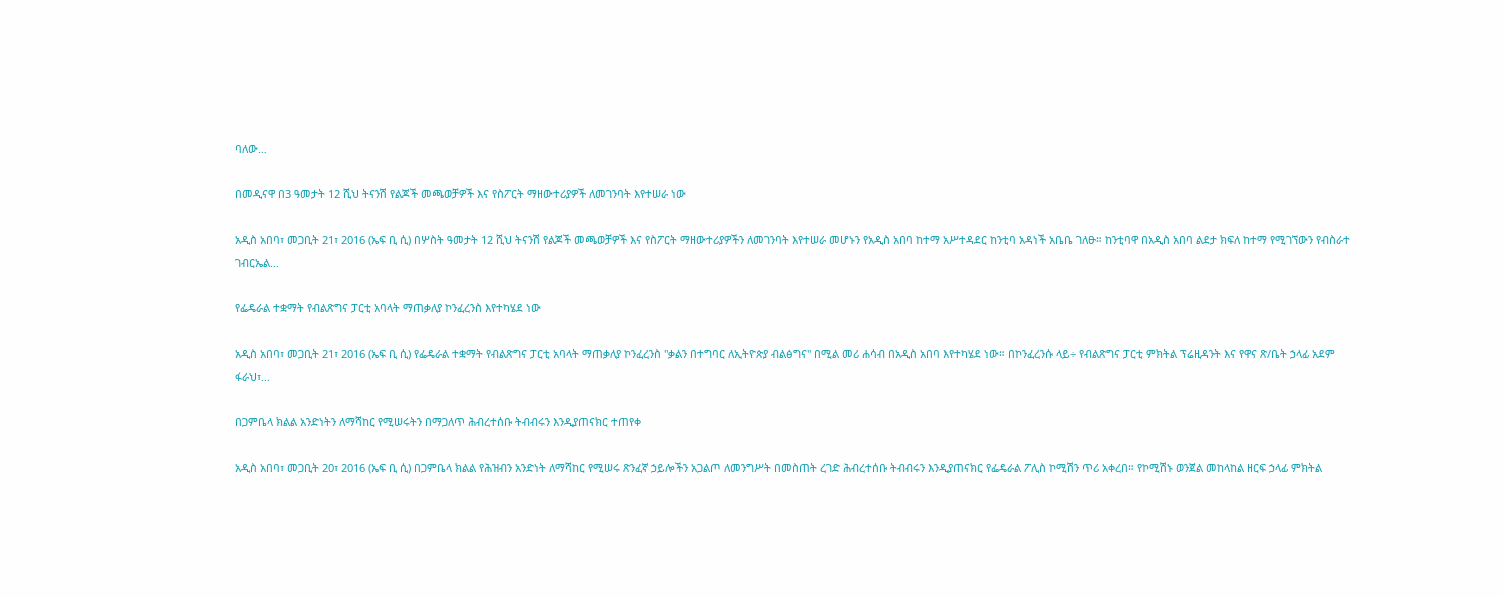ባለው…

በመዲናዋ በ3 ዓመታት 12 ሺህ ትናንሽ የልጆች መጫወቻዎች እና የስፖርት ማዘውተሪያዎች ለመገንባት እየተሠራ ነው

አዲስ አበባ፣ መጋቢት 21፣ 2016 (ኤፍ ቢ ሲ) በሦስት ዓመታት 12 ሺህ ትናንሽ የልጆች መጫወቻዎች እና የስፖርት ማዘውተሪያዎችን ለመገንባት እየተሠራ መሆኑን የአዲስ አበባ ከተማ አሥተዳደር ከንቲባ አዳነች አቤቤ ገለፁ። ከንቲባዋ በአዲስ አበባ ልደታ ክፍለ ከተማ የሚገኘውን የብስራተ ገብርኤል…

የፌዴራል ተቋማት የብልጽግና ፓርቲ አባላት ማጠቃለያ ኮንፈረንስ እየተካሄደ ነው

አዲስ አበባ፣ መጋቢት 21፣ 2016 (ኤፍ ቢ ሲ) የፌዴራል ተቋማት የብልጽግና ፓርቲ አባላት ማጠቃለያ ኮንፈረንስ "ቃልን በተግባር ለኢትዮጵያ ብልፅግና" በሚል መሪ ሐሳብ በአዲስ አበባ እየተካሄደ ነው። በኮንፈረንሱ ላይ÷ የብልጽግና ፓርቲ ምክትል ፕሬዚዳንት እና የዋና ጽ/ቤት ኃላፊ አደም ፋራህ፣…

በጋምቤላ ክልል አንድነትን ለማሻከር የሚሠሩትን በማጋለጥ ሕብረተሰቡ ትብብሩን እንዲያጠናክር ተጠየቀ

አዲስ አበባ፣ መጋቢት 20፣ 2016 (ኤፍ ቢ ሲ) በጋምቤላ ክልል የሕዝብን አንድነት ለማሻከር የሚሠሩ ጽንፈኛ ኃይሎችን አጋልጦ ለመንግሥት በመስጠት ረገድ ሕብረተሰቡ ትብብሩን እንዲያጠናክር የፌዴራል ፖሊስ ኮሚሽን ጥሪ አቀረበ። የኮሚሽኑ ወንጀል መከላከል ዘርፍ ኃላፊ ምክትል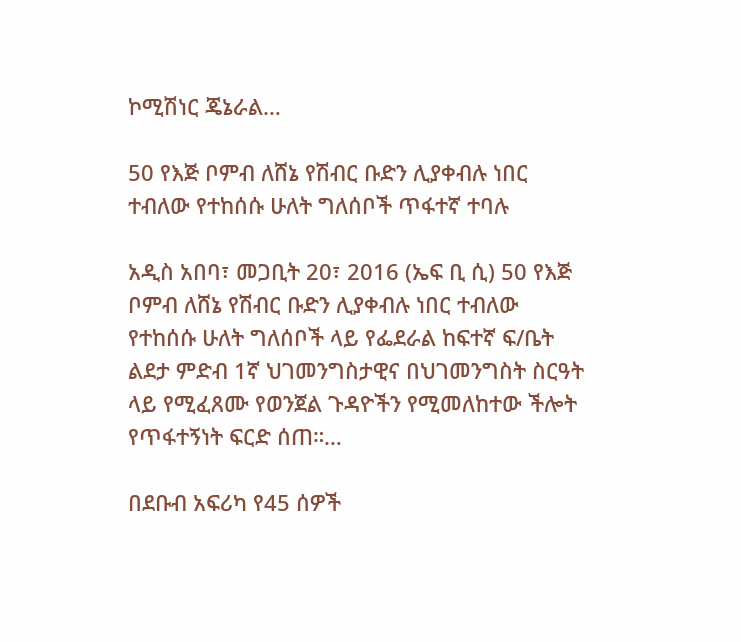ኮሚሽነር ጄኔራል…

50 የእጅ ቦምብ ለሸኔ የሽብር ቡድን ሊያቀብሉ ነበር ተብለው የተከሰሱ ሁለት ግለሰቦች ጥፋተኛ ተባሉ

አዲስ አበባ፣ መጋቢት 20፣ 2016 (ኤፍ ቢ ሲ) 50 የእጅ ቦምብ ለሸኔ የሽብር ቡድን ሊያቀብሉ ነበር ተብለው የተከሰሱ ሁለት ግለሰቦች ላይ የፌደራል ከፍተኛ ፍ/ቤት ልደታ ምድብ 1ኛ ህገመንግስታዊና በህገመንግስት ስርዓት ላይ የሚፈጸሙ የወንጀል ጉዳዮችን የሚመለከተው ችሎት የጥፋተኝነት ፍርድ ሰጠ።…

በደቡብ አፍሪካ የ45 ሰዎች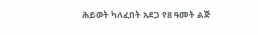ሕይወት ካለፈበት አደጋ የ8 ዓመት ልጅ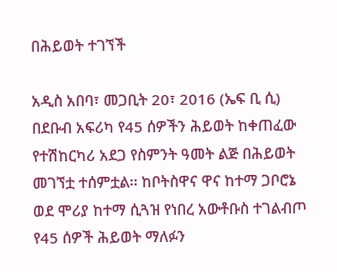በሕይወት ተገኘች

አዲስ አበባ፣ መጋቢት 20፣ 2016 (ኤፍ ቢ ሲ) በደቡብ አፍሪካ የ45 ሰዎችን ሕይወት ከቀጠፈው የተሽከርካሪ አደጋ የስምንት ዓመት ልጅ በሕይወት መገኘቷ ተሰምቷል፡፡ ከቦትስዋና ዋና ከተማ ጋቦሮኔ ወደ ሞሪያ ከተማ ሲጓዝ የነበረ አውቶቡስ ተገልብጦ የ45 ሰዎች ሕይወት ማለፉን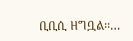ቢቢሲ ዘግቧል፡፡…